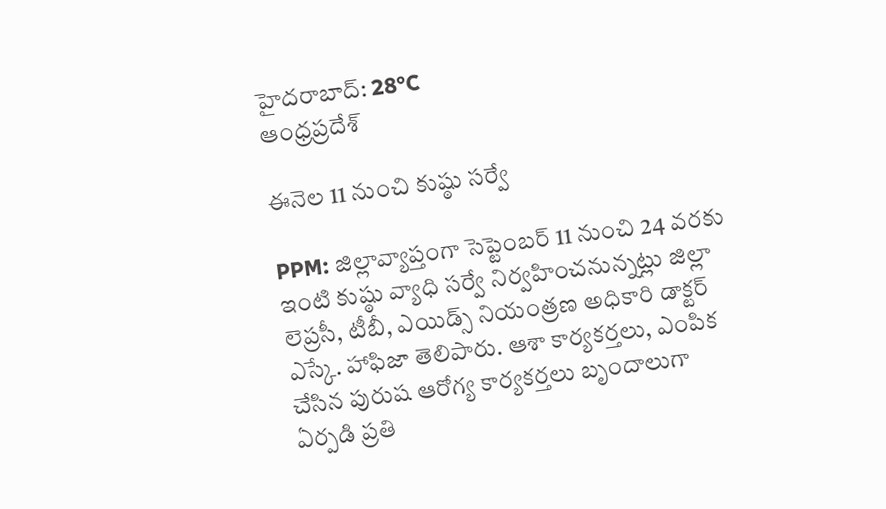హైదరాబాద్: 28°C
ఆంధ్రప్రదేశ్

ఈనెల 11 నుంచి కుష్ఠు సర్వే

PPM: జిల్లావ్యాప్తంగా సెప్టెంబర్ 11 నుంచి 24 వరకు ఇంటి కుష్ఠు వ్యాధి సర్వే నిర్వహించనున్నట్లు జిల్లా లెప్రసీ, టీబీ, ఎయిడ్స్ నియంత్రణ అధికారి డాక్టర్ ఎస్కే. హాఫిజా తెలిపారు. ఆశా కార్యకర్తలు, ఎంపిక చేసిన పురుష ఆరోగ్య కార్యకర్తలు బృందాలుగా ఏర్పడి ప్రతి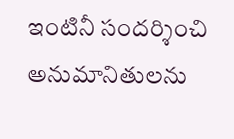ఇంటినీ సందర్శించి అనుమానితులను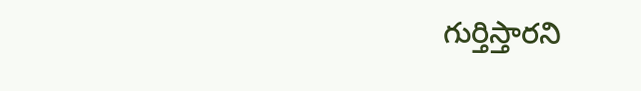గుర్తిస్తారని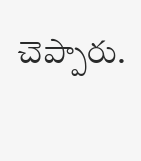చెప్పారు.